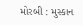મોરબી : મુસ્કાન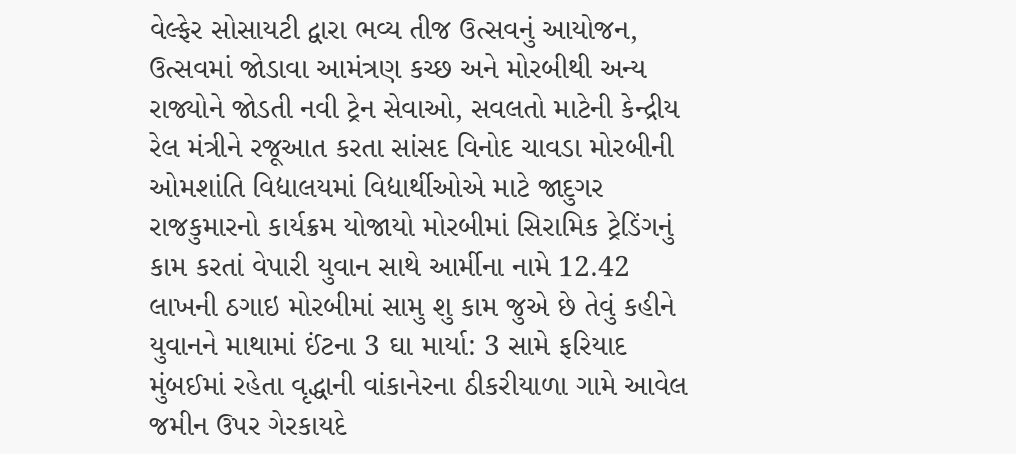વેલ્ફેર સોસાયટી દ્વારા ભવ્ય તીજ ઉત્સવનું આયોજન, ઉત્સવમાં જોડાવા આમંત્રણ કચ્છ અને મોરબીથી અન્ય રાજ્યોને જોડતી નવી ટ્રેન સેવાઓ, સવલતો માટેની કેન્દ્રીય રેલ મંત્રીને રજૂઆત કરતા સાંસદ વિનોદ ચાવડા મોરબીની ઓમશાંતિ વિદ્યાલયમાં વિદ્યાર્થીઓએ માટે જાદુગર રાજકુમારનો કાર્યક્રમ યોજાયો મોરબીમાં સિરામિક ટ્રેડિંગનું કામ કરતાં વેપારી યુવાન સાથે આર્મીના નામે 12.42 લાખની ઠગાઇ મોરબીમાં સામુ શુ કામ જુએ છે તેવું કહીને યુવાનને માથામાં ઈંટના 3 ઘા માર્યા: 3 સામે ફરિયાદ મુંબઈમાં રહેતા વૃદ્ધાની વાંકાનેરના ઠીકરીયાળા ગામે આવેલ જમીન ઉપર ગેરકાયદે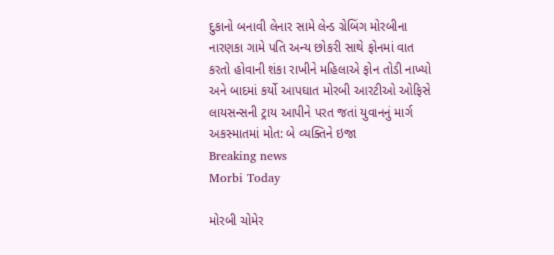દુકાનો બનાવી લેનાર સામે લેન્ડ ગ્રેબિંગ મોરબીના નારણકા ગામે પતિ અન્ય છોકરી સાથે ફોનમાં વાત કરતો હોવાની શંકા રાખીને મહિલાએ ફોન તોડી નાખ્યો અને બાદમાં કર્યો આપઘાત મોરબી આરટીઓ ઓફિસે લાયસન્સની ટ્રાય આપીને પરત જતાં યુવાનનું માર્ગ અકસ્માતમાં મોત: બે વ્યક્તિને ઇજા
Breaking news
Morbi Today

મોરબી ચોમેર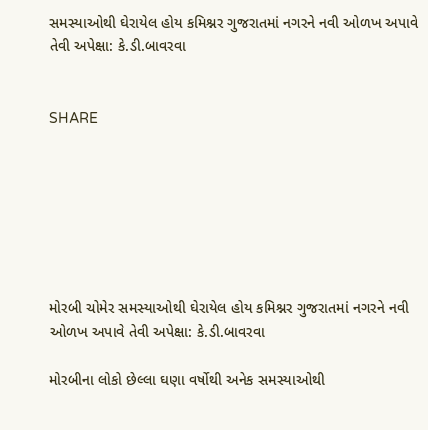સમસ્યાઓથી ઘેરાયેલ હોય કમિશ્નર ગુજરાતમાં નગરને નવી ઓળખ અપાવે તેવી અપેક્ષા: કે.ડી.બાવરવા


SHARE







મોરબી ચોમેર સમસ્યાઓથી ઘેરાયેલ હોય કમિશ્નર ગુજરાતમાં નગરને નવી ઓળખ અપાવે તેવી અપેક્ષા: કે.ડી.બાવરવા

મોરબીના લોકો છેલ્લા ઘણા વર્ષોથી અનેક સમસ્યાઓથી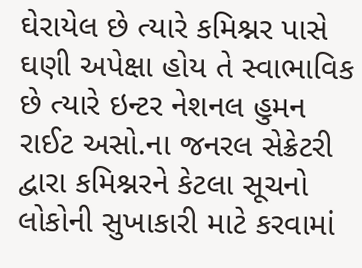ઘેરાયેલ છે ત્યારે કમિશ્નર પાસે ઘણી અપેક્ષા હોય તે સ્વાભાવિક છે ત્યારે ઇન્ટર નેશનલ હુમન રાઈટ અસો.ના જનરલ સેક્રેટરી દ્વારા કમિશ્નરને કેટલા સૂચનો લોકોની સુખાકારી માટે કરવામાં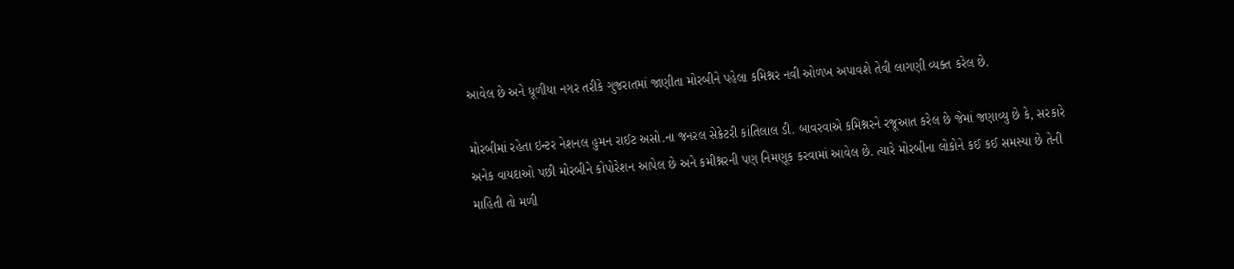આવેલ છે અને ધૂળીયા નગર તરીકે ગુજરાતમાં જાણીતા મોરબીને પહેલા કમિશ્નર નવી ઓળખ અપાવશે તેવી લાગણી વ્યક્ત કરેલ છે.

મોરબીમાં રહેતા ઇન્ટર નેશનલ હુમન રાઈટ અસો.ના જનરલ સેક્રેટરી કાંતિલાલ ડી. બાવરવાએ કમિશ્નરને રજૂઆત કરેલ છે જેમાં જણાવ્યુ છે કે, સરકારે અનેક વાયદાઓ પછી મોરબીને કોપોરેશન આપેલ છે અને કમીશ્નરની પણ નિમણૂક કરવામાં આવેલ છે. ત્યારે મોરબીના લોકોને કઈ કઈ સમસ્યા છે તેની માહિતી તો મળી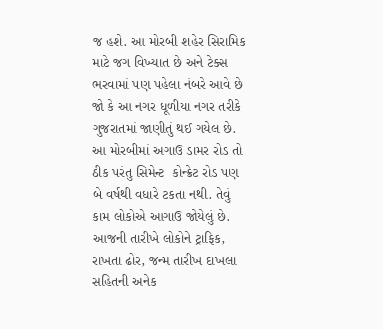જ હશે. આ મોરબી શહેર સિરામિક માટે જગ વિખ્યાત છે અને ટેક્સ ભરવામાં પણ પહેલા નંબરે આવે છે જો કે આ નગર ધૂળીયા નગર તરીકે ગુજરાતમાં જાણીતું થઈ ગયેલ છે. આ મોરબીમાં અગાઉ ડામર રોડ તો ઠીક પરંતુ સિમેન્ટ  કોન્ક્રેટ રોડ પણ બે વર્ષથી વધારે ટકતા નથી. તેવું કામ લોકોએ આગાઉ જોયેલું છે. આજની તારીખે લોકોને ટ્રાફિક, રાખતા ઢોર, જન્મ તારીખ દાખલા સહિતની અનેક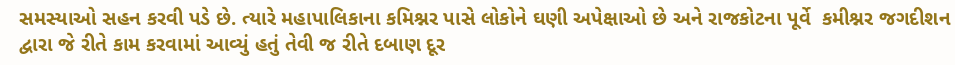સમસ્યાઓ સહન કરવી પડે છે. ત્યારે મહાપાલિકાના કમિશ્નર પાસે લોકોને ઘણી અપેક્ષાઓ છે અને રાજકોટના પૂર્વે  કમીશ્નર જગદીશન દ્વારા જે રીતે કામ કરવામાં આવ્યું હતું તેવી જ રીતે દબાણ દૂર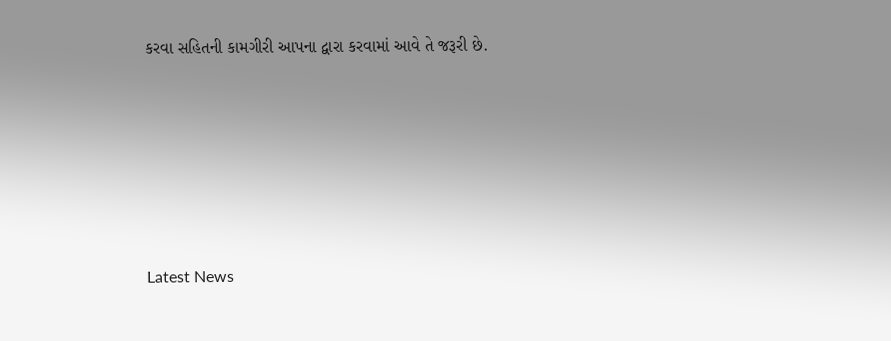કરવા સહિતની કામગીરી આપના દ્વારા કરવામાં આવે તે જરૂરી છે.






Latest News